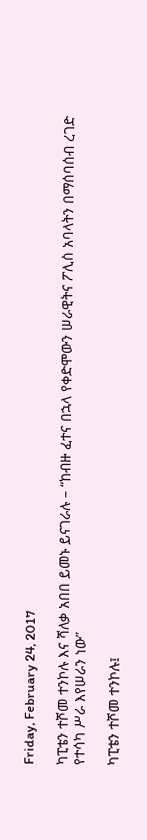Friday, February 24, 2017

ካፒቴን ተሾመ ተንኮሉ እና ሻለቃ አበበ ይመኑ ይናገራሉ – “ከብዙ ፈተና በኋላ የቀድሞውን ሠራዊትና ፖሊስ አባላትን በማሰባሰብ ረገድ የተሳካ ሥራ እየሠራን ነው”

ካፒቴን ተሾመ ተንኮሉ፤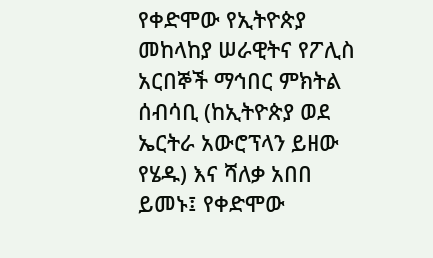የቀድሞው የኢትዮጵያ መከላከያ ሠራዊትና የፖሊስ አርበኞች ማኅበር ምክትል ሰብሳቢ (ከኢትዮጵያ ወደ ኤርትራ አውሮፕላን ይዘው የሄዱ) እና ሻለቃ አበበ ይመኑ፤ የቀድሞው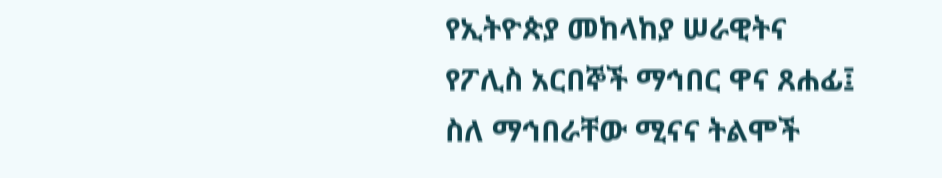የኢትዮጵያ መከላከያ ሠራዊትና የፖሊስ አርበኞች ማኅበር ዋና ጸሐፊ፤ ስለ ማኅበራቸው ሚናና ትልሞች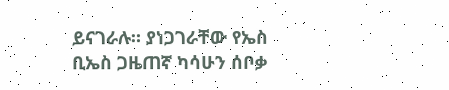ይናገራሉ። ያነጋገራቸው የኤስ ቢኤስ ጋዜጠኛ ካሳሁን ሰቦቃ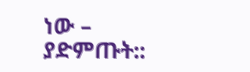ነው – ያድምጡት::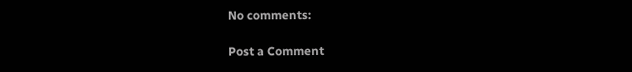No comments:

Post a Comment